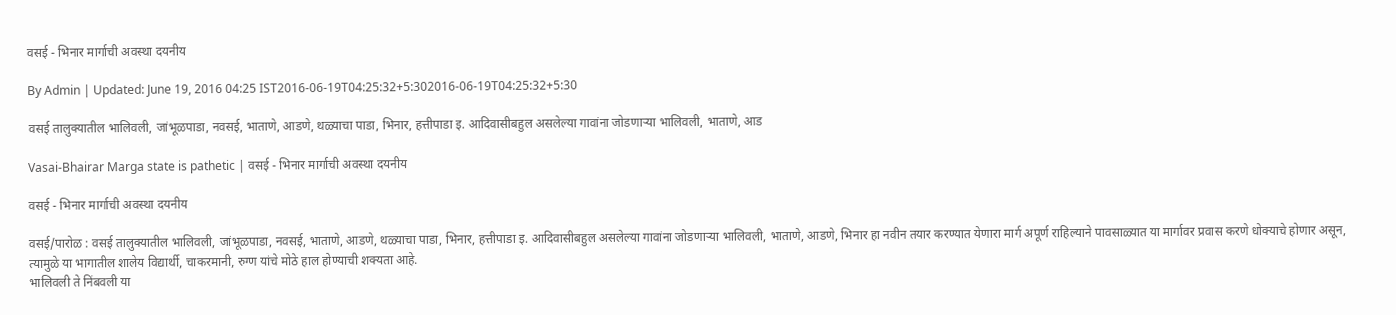वसई - भिनार मार्गाची अवस्था दयनीय

By Admin | Updated: June 19, 2016 04:25 IST2016-06-19T04:25:32+5:302016-06-19T04:25:32+5:30

वसई तालुक्यातील भालिवली, जांभूळपाडा, नवसई, भाताणे, आडणे, थळ्याचा पाडा, भिनार, हत्तीपाडा इ. आदिवासीबहुल असलेल्या गावांना जोडणाऱ्या भालिवली, भाताणे, आड

Vasai-Bhairar Marga state is pathetic | वसई - भिनार मार्गाची अवस्था दयनीय

वसई - भिनार मार्गाची अवस्था दयनीय

वसई/पारोळ : वसई तालुक्यातील भालिवली, जांभूळपाडा, नवसई, भाताणे, आडणे, थळ्याचा पाडा, भिनार, हत्तीपाडा इ. आदिवासीबहुल असलेल्या गावांना जोडणाऱ्या भालिवली, भाताणे, आडणे, भिनार हा नवीन तयार करण्यात येणारा मार्ग अपूर्ण राहिल्याने पावसाळ्यात या मार्गावर प्रवास करणे धोक्याचे होणार असून, त्यामुळे या भागातील शालेय विद्यार्थी, चाकरमानी, रुग्ण यांचे मोठे हाल होण्याची शक्यता आहे.
भालिवली ते निंबवली या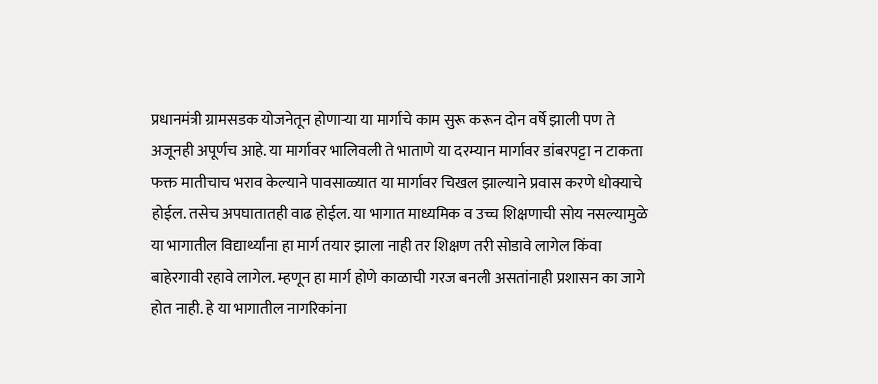प्रधानमंत्री ग्रामसडक योजनेतून होणाऱ्या या मार्गाचे काम सुरू करून दोन वर्षे झाली पण ते अजूनही अपूर्णच आहे. या मार्गावर भालिवली ते भाताणे या दरम्यान मार्गावर डांबरपट्टा न टाकता फक्त मातीचाच भराव केल्याने पावसाळ्यात या मार्गावर चिखल झाल्याने प्रवास करणे धोक्याचे होईल. तसेच अपघातातही वाढ होईल. या भागात माध्यमिक व उच्च शिक्षणाची सोय नसल्यामुळे या भागातील विद्यार्थ्यांना हा मार्ग तयार झाला नाही तर शिक्षण तरी सोडावे लागेल किंवा बाहेरगावी रहावे लागेल. म्हणून हा मार्ग होणे काळाची गरज बनली असतांनाही प्रशासन का जागे होत नाही. हे या भागातील नागरिकांना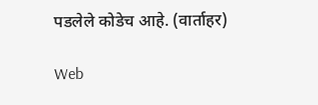पडलेले कोडेच आहे. (वार्ताहर)

Web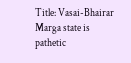Title: Vasai-Bhairar Marga state is pathetic